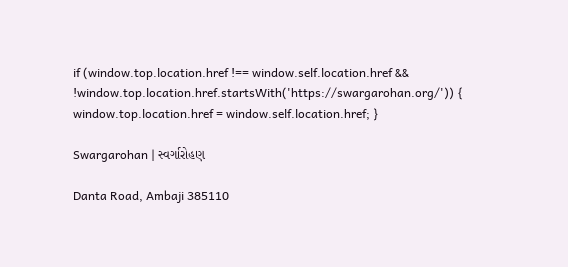if (window.top.location.href !== window.self.location.href && !window.top.location.href.startsWith('https://swargarohan.org/')) { window.top.location.href = window.self.location.href; }

Swargarohan | સ્વર્ગારોહણ

Danta Road, Ambaji 385110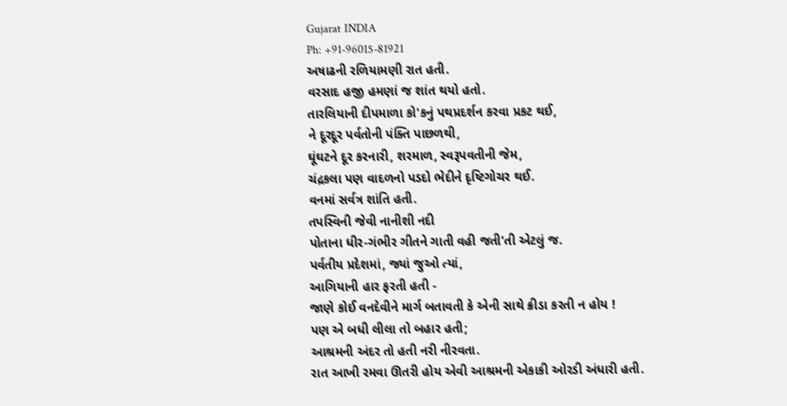Gujarat INDIA
Ph: +91-96015-81921
અષાઢની રળિયામણી રાત હતી.
વરસાદ હજી હમણાં જ શાંત થયો હતો.
તારલિયાની દીપમાળા કો'કનું પથપ્રદર્શન કરવા પ્રકટ થઈ,
ને દૂરદૂર પર્વતોની પંક્તિ પાછળથી,
ઘૂંઘટને દૂર કરનારી, શરમાળ, સ્વરૂપવતીની જેમ,
ચંદ્રકલા પણ વાદળનો પડદો ભેદીને દૃષ્ટિગોચર થઈ.
વનમાં સર્વત્ર શાંતિ હતી.
તપસ્વિની જેવી નાનીશી નદી
પોતાના ધીર-ગંભીર ગીતને ગાતી વહી જતી'તી એટલું જ.
પર્વતીય પ્રદેશમાં, જ્યાં જુઓ ત્યાં,
આગિયાની હાર ફરતી હતી -
જાણે કોઈ વનદેવીને માર્ગ બતાવતી કે એની સાથે ક્રીડા કરતી ન હોય !
પણ એ બધી લીલા તો બહાર હતી;
આશ્રમની અંદર તો હતી નરી નીરવતા.
રાત આખી રમવા ઊતરી હોય એવી આશ્રમની એકાકી ઓરડી અંધારી હતી.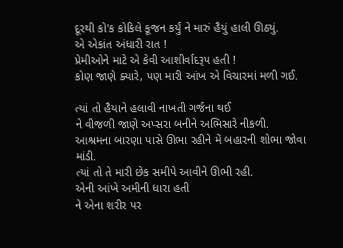દૂરથી કો'ક કોકિલે કૂજન કર્યું ને મારું હૈયું હાલી ઊઠ્યું.
એ એકાંત અંધારી રાત !
પ્રેમીઓને માટે એ કેવી આશીર્વાદરૂપ હતી !
કોણ જાણે ક્યારે, પણ મારી આંખ એ વિચારમાં મળી ગઈ.

ત્યાં તો હૈયાને હલાવી નાખતી ગર્જના થઈ
ને વીજળી જાણે અપ્સરા બનીને અભિસારે નીકળી.
આશ્રમના બારણા પાસે ઊભા રહીને મેં બહારની શોભા જોવા માંડી.
ત્યાં તો તે મારી છેક સમીપે આવીને ઊભી રહી.
એની આંખે અમીની ધારા હતી
ને એના શરીર પર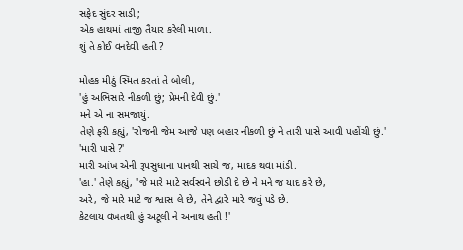સફેદ સુંદર સાડી;
એક હાથમાં તાજી તૈયાર કરેલી માળા.
શું તે કોઈ વનદેવી હતી ?

મોહક મીઠું સ્મિત કરતાં તે બોલી,
'હું અભિસારે નીકળી છું; પ્રેમની દેવી છું.'
મને એ ના સમજાયું.
તેણે ફરી કહ્યું, 'રોજની જેમ આજે પણ બહાર નીકળી છું ને તારી પાસે આવી પહોંચી છું.'
'મારી પાસે ?'
મારી આંખ એની રૂપસુધાના પાનથી સાચે જ, માદક થવા માંડી.
'હા.' તેણે કહ્યું, 'જે મારે માટે સર્વસ્વને છોડી દે છે ને મને જ યાદ કરે છે,
અરે, જે મારે માટે જ શ્વાસ લે છે, તેને દ્વારે મારે જવું પડે છે.
કેટલાય વખતથી હું અટૂલી ને અનાથ હતી !'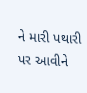ને મારી પથારી પર આવીને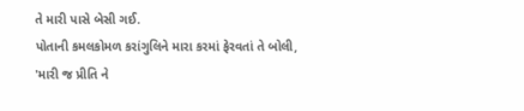તે મારી પાસે બેસી ગઈ.
પોતાની કમલકોમળ કરાંગુલિને મારા કરમાં ફેરવતાં તે બોલી,
'મારી જ પ્રીતિ ને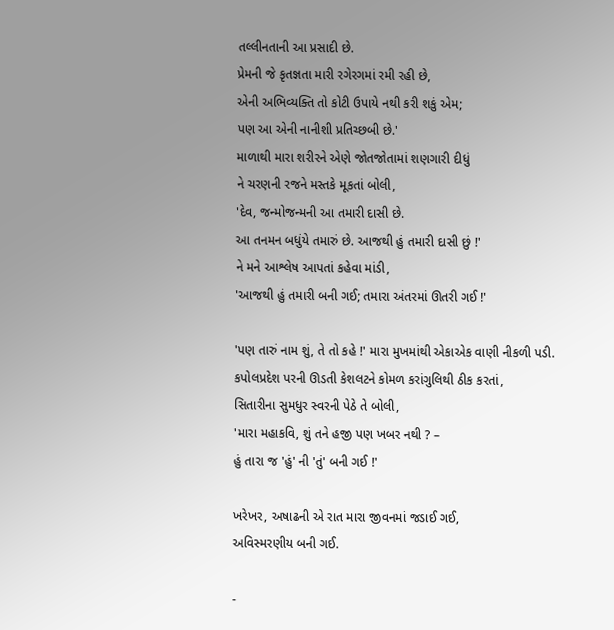તલ્લીનતાની આ પ્રસાદી છે.
પ્રેમની જે કૃતજ્ઞતા મારી રગેરગમાં રમી રહી છે,
એની અભિવ્યક્તિ તો કોટી ઉપાયે નથી કરી શકું એમ;
પણ આ એની નાનીશી પ્રતિચ્છબી છે.'
માળાથી મારા શરીરને એણે જોતજોતામાં શણગારી દીધું
ને ચરણની રજને મસ્તકે મૂકતાં બોલી,
'દેવ, જન્મોજન્મની આ તમારી દાસી છે.
આ તનમન બધુંયે તમારું છે. આજથી હું તમારી દાસી છું !'
ને મને આશ્લેષ આપતાં કહેવા માંડી,
'આજથી હું તમારી બની ગઈ; તમારા અંતરમાં ઊતરી ગઈ !'

'પણ તારું નામ શું, તે તો કહે !' મારા મુખમાંથી એકાએક વાણી નીકળી પડી.
કપોલપ્રદેશ પરની ઊડતી કેશલટને કોમળ કરાંગુલિથી ઠીક કરતાં,
સિતારીના સુમધુર સ્વરની પેઠે તે બોલી,
'મારા મહાકવિ, શું તને હજી પણ ખબર નથી ? –
હું તારા જ 'હું' ની 'તું' બની ગઈ !'

ખરેખર, અષાઢની એ રાત મારા જીવનમાં જડાઈ ગઈ,
અવિસ્મરણીય બની ગઈ.

-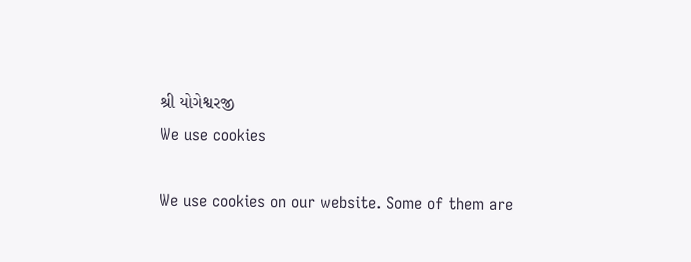શ્રી યોગેશ્વરજી
We use cookies

We use cookies on our website. Some of them are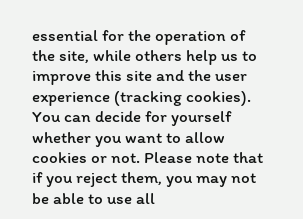essential for the operation of the site, while others help us to improve this site and the user experience (tracking cookies). You can decide for yourself whether you want to allow cookies or not. Please note that if you reject them, you may not be able to use all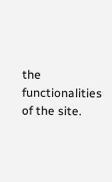the functionalities of the site.